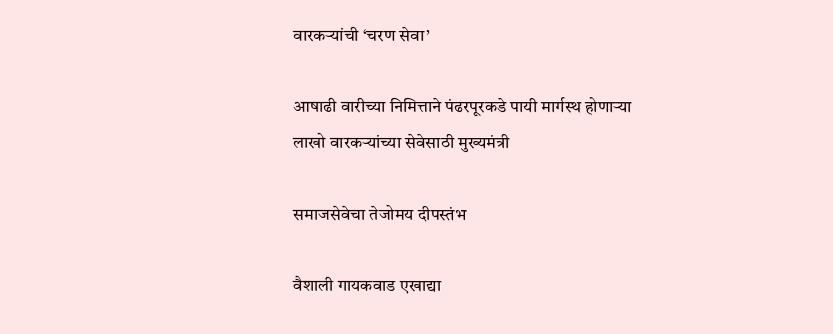वारकऱ्यांची ‘चरण सेवा’

आषाढी वारीच्या निमित्ताने पंढरपूरकडे पायी मार्गस्थ होणाऱ्या लाखो वारकऱ्यांच्या सेवेसाठी मुख्यमंत्री

समाजसेवेचा तेजोमय दीपस्तंभ

वैशाली गायकवाड एखाद्या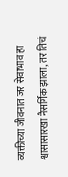व्यक्तीच्या जीवनात जर सेवाभाव हा श्वासासारखा नैसर्गिक झाला, तर तिचं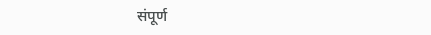संपूर्ण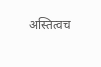अस्तित्वच